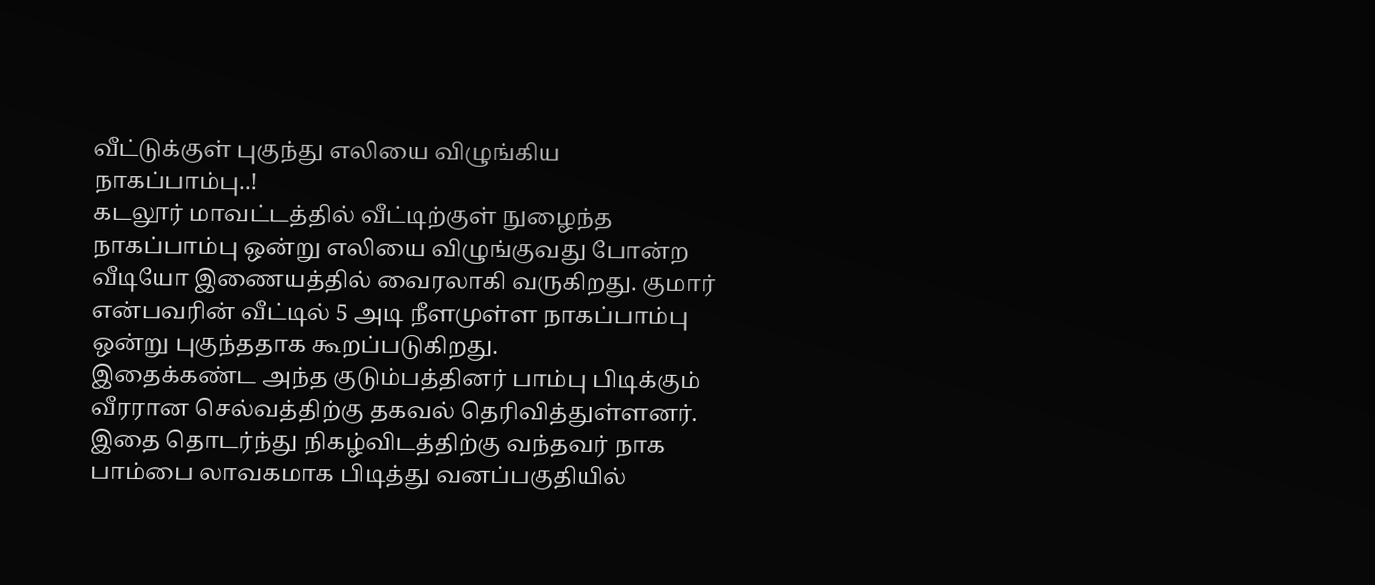வீட்டுக்குள் புகுந்து எலியை விழுங்கிய நாகப்பாம்பு..!
கடலூர் மாவட்டத்தில் வீட்டிற்குள் நுழைந்த நாகப்பாம்பு ஒன்று எலியை விழுங்குவது போன்ற வீடியோ இணையத்தில் வைரலாகி வருகிறது. குமார் என்பவரின் வீட்டில் 5 அடி நீளமுள்ள நாகப்பாம்பு ஒன்று புகுந்ததாக கூறப்படுகிறது.
இதைக்கண்ட அந்த குடும்பத்தினர் பாம்பு பிடிக்கும் வீரரான செல்வத்திற்கு தகவல் தெரிவித்துள்ளனர். இதை தொடர்ந்து நிகழ்விடத்திற்கு வந்தவர் நாக பாம்பை லாவகமாக பிடித்து வனப்பகுதியில்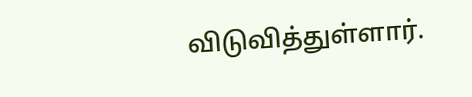விடுவித்துள்ளார்.